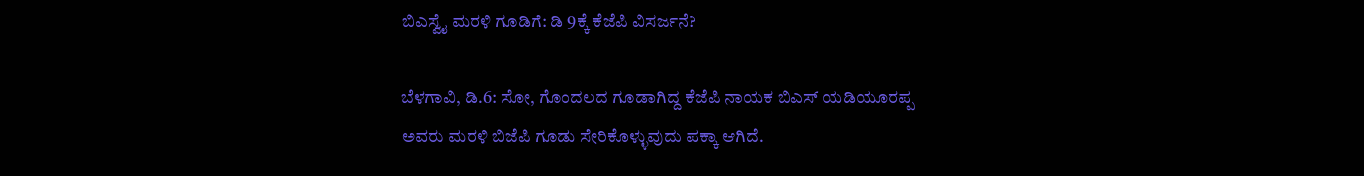ಬಿಎಸ್ವೈ ಮರಳಿ ಗೂಡಿಗೆ: ಡಿ 9ಕ್ಕೆ ಕೆಜೆಪಿ ವಿಸರ್ಜನೆ?

ಬೆಳಗಾವಿ, ಡಿ.6: ಸೋ, ಗೊಂದಲದ ಗೂಡಾಗಿದ್ದ ಕೆಜೆಪಿ ನಾಯಕ ಬಿಎಸ್ ಯಡಿಯೂರಪ್ಪ ಅವರು ಮರಳಿ ಬಿಜೆಪಿ ಗೂಡು ಸೇರಿಕೊಳ್ಳುವುದು ಪಕ್ಕಾ ಆಗಿದೆ.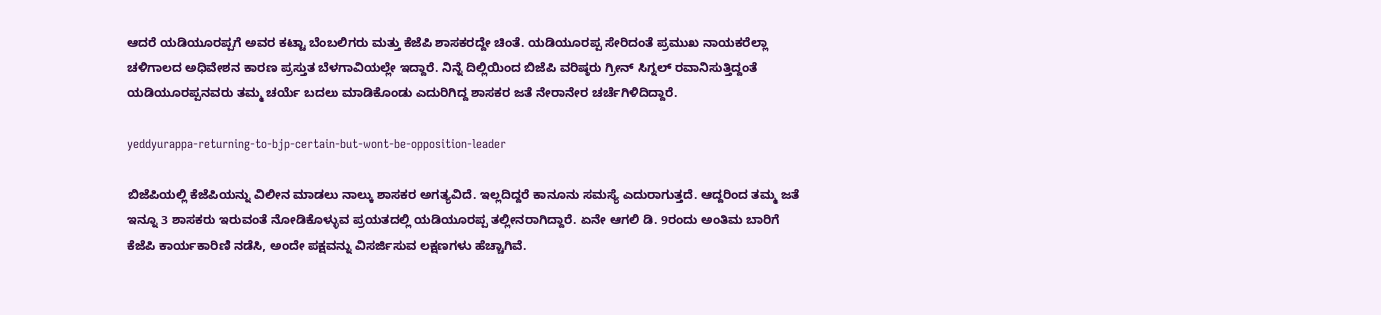ಆದರೆ ಯಡಿಯೂರಪ್ಪಗೆ ಅವರ ಕಟ್ಟಾ ಬೆಂಬಲಿಗರು ಮತ್ತು ಕೆಜೆಪಿ ಶಾಸಕರದ್ದೇ ಚಿಂತೆ. ಯಡಿಯೂರಪ್ಪ ಸೇರಿದಂತೆ ಪ್ರಮುಖ ನಾಯಕರೆಲ್ಲಾ ಚಳಿಗಾಲದ ಅಧಿವೇಶನ ಕಾರಣ ಪ್ರಸ್ತುತ ಬೆಳಗಾವಿಯಲ್ಲೇ ಇದ್ದಾರೆ. ನಿನ್ನೆ ದಿಲ್ಲಿಯಿಂದ ಬಿಜೆಪಿ ವರಿಷ್ಠರು ಗ್ರೀನ್ ಸಿಗ್ನಲ್ ರವಾನಿಸುತ್ತಿದ್ದಂತೆ ಯಡಿಯೂರಪ್ಪನವರು ತಮ್ಮ ಚರ್ಯೆ ಬದಲು ಮಾಡಿಕೊಂಡು ಎದುರಿಗಿದ್ದ ಶಾಸಕರ ಜತೆ ನೇರಾನೇರ ಚರ್ಚೆಗಿಳಿದಿದ್ದಾರೆ.

yeddyurappa-returning-to-bjp-certain-but-wont-be-opposition-leader

ಬಿಜೆಪಿಯಲ್ಲಿ ಕೆಜೆಪಿಯನ್ನು ವಿಲೀನ ಮಾಡಲು ನಾಲ್ಕು ಶಾಸಕರ ಅಗತ್ಯವಿದೆ. ಇಲ್ಲದಿದ್ದರೆ ಕಾನೂನು ಸಮಸ್ಯೆ ಎದುರಾಗುತ್ತದೆ. ಆದ್ದರಿಂದ ತಮ್ಮ ಜತೆ ಇನ್ನೂ 3 ಶಾಸಕರು ಇರುವಂತೆ ನೋಡಿಕೊಳ್ಳುವ ಪ್ರಯತದಲ್ಲಿ ಯಡಿಯೂರಪ್ಪ ತಲ್ಲೀನರಾಗಿದ್ದಾರೆ. ಏನೇ ಆಗಲಿ ಡಿ. 9ರಂದು ಅಂತಿಮ ಬಾರಿಗೆ ಕೆಜೆಪಿ ಕಾರ್ಯಕಾರಿಣಿ ನಡೆಸಿ, ಅಂದೇ ಪಕ್ಷವನ್ನು ವಿಸರ್ಜಿಸುವ ಲಕ್ಷಣಗಳು ಹೆಚ್ಚಾಗಿವೆ.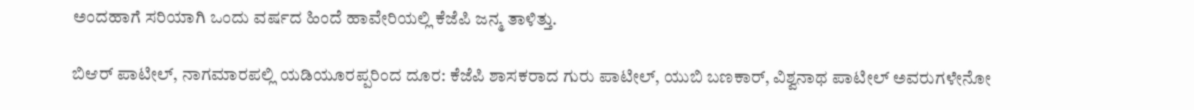ಅಂದಹಾಗೆ ಸರಿಯಾಗಿ ಒಂದು ವರ್ಷದ ಹಿಂದೆ ಹಾವೇರಿಯಲ್ಲಿ ಕೆಜೆಪಿ ಜನ್ಮ ತಾಳಿತ್ತು.

ಬಿಆರ್ ಪಾಟೀಲ್, ನಾಗಮಾರಪಲ್ಲಿ ಯಡಿಯೂರಪ್ಪರಿಂದ ದೂರ: ಕೆಜೆಪಿ ಶಾಸಕರಾದ ಗುರು ಪಾಟೀಲ್, ಯುಬಿ ಬಣಕಾರ್, ವಿಶ್ವನಾಥ ಪಾಟೀಲ್ ಅವರುಗಳೇನೋ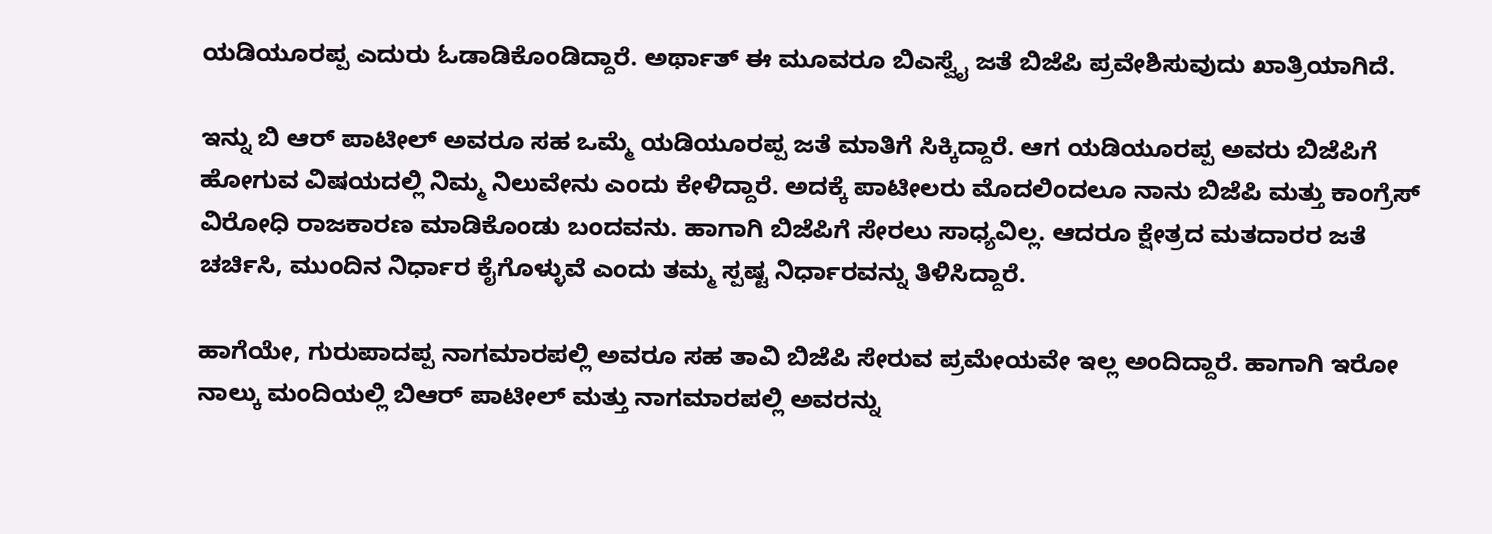ಯಡಿಯೂರಪ್ಪ ಎದುರು ಓಡಾಡಿಕೊಂಡಿದ್ದಾರೆ. ಅರ್ಥಾತ್ ಈ ಮೂವರೂ ಬಿಎಸ್ವೈ ಜತೆ ಬಿಜೆಪಿ ಪ್ರವೇಶಿಸುವುದು ಖಾತ್ರಿಯಾಗಿದೆ.

ಇನ್ನು ಬಿ ಆರ್ ಪಾಟೀಲ್ ಅವರೂ ಸಹ ಒಮ್ಮೆ ಯಡಿಯೂರಪ್ಪ ಜತೆ ಮಾತಿಗೆ ಸಿಕ್ಕಿದ್ದಾರೆ. ಆಗ ಯಡಿಯೂರಪ್ಪ ಅವರು ಬಿಜೆಪಿಗೆ ಹೋಗುವ ವಿಷಯದಲ್ಲಿ ನಿಮ್ಮ ನಿಲುವೇನು ಎಂದು ಕೇಳಿದ್ದಾರೆ. ಅದಕ್ಕೆ ಪಾಟೀಲರು ಮೊದಲಿಂದಲೂ ನಾನು ಬಿಜೆಪಿ ಮತ್ತು ಕಾಂಗ್ರೆಸ್ ವಿರೋಧಿ ರಾಜಕಾರಣ ಮಾಡಿಕೊಂಡು ಬಂದವನು. ಹಾಗಾಗಿ ಬಿಜೆಪಿಗೆ ಸೇರಲು ಸಾಧ್ಯವಿಲ್ಲ. ಆದರೂ ಕ್ಷೇತ್ರದ ಮತದಾರರ ಜತೆ ಚರ್ಚಿಸಿ, ಮುಂದಿನ ನಿರ್ಧಾರ ಕೈಗೊಳ್ಳುವೆ ಎಂದು ತಮ್ಮ ಸ್ಪಷ್ಟ ನಿರ್ಧಾರವನ್ನು ತಿಳಿಸಿದ್ದಾರೆ.

ಹಾಗೆಯೇ, ಗುರುಪಾದಪ್ಪ ನಾಗಮಾರಪಲ್ಲಿ ಅವರೂ ಸಹ ತಾವಿ ಬಿಜೆಪಿ ಸೇರುವ ಪ್ರಮೇಯವೇ ಇಲ್ಲ ಅಂದಿದ್ದಾರೆ. ಹಾಗಾಗಿ ಇರೋ ನಾಲ್ಕು ಮಂದಿಯಲ್ಲಿ ಬಿಆರ್ ಪಾಟೀಲ್ ಮತ್ತು ನಾಗಮಾರಪಲ್ಲಿ ಅವರನ್ನು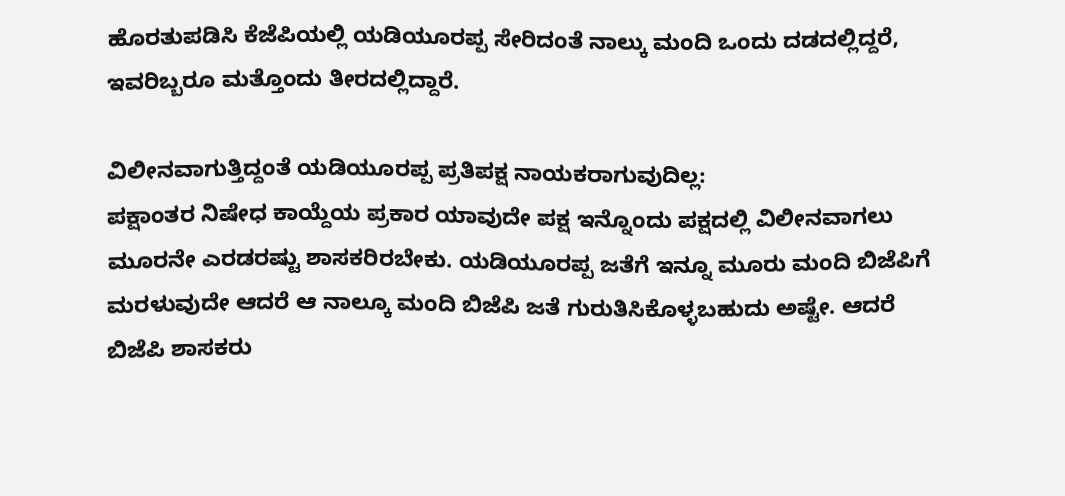ಹೊರತುಪಡಿಸಿ ಕೆಜೆಪಿಯಲ್ಲಿ ಯಡಿಯೂರಪ್ಪ ಸೇರಿದಂತೆ ನಾಲ್ಕು ಮಂದಿ ಒಂದು ದಡದಲ್ಲಿದ್ದರೆ, ಇವರಿಬ್ಬರೂ ಮತ್ತೊಂದು ತೀರದಲ್ಲಿದ್ದಾರೆ.

ವಿಲೀನವಾಗುತ್ತಿದ್ದಂತೆ ಯಡಿಯೂರಪ್ಪ ಪ್ರತಿಪಕ್ಷ ನಾಯಕರಾಗುವುದಿಲ್ಲ:
ಪಕ್ಷಾಂತರ ನಿಷೇಧ ಕಾಯ್ದೆಯ ಪ್ರಕಾರ ಯಾವುದೇ ಪಕ್ಷ ಇನ್ನೊಂದು ಪಕ್ಷದಲ್ಲಿ ವಿಲೀನವಾಗಲು ಮೂರನೇ ಎರಡರಷ್ಟು ಶಾಸಕರಿರಬೇಕು. ಯಡಿಯೂರಪ್ಪ ಜತೆಗೆ ಇನ್ನೂ ಮೂರು ಮಂದಿ ಬಿಜೆಪಿಗೆ ಮರಳುವುದೇ ಆದರೆ ಆ ನಾಲ್ಕೂ ಮಂದಿ ಬಿಜೆಪಿ ಜತೆ ಗುರುತಿಸಿಕೊಳ್ಳಬಹುದು ಅಷ್ಟೇ. ಆದರೆ ಬಿಜೆಪಿ ಶಾಸಕರು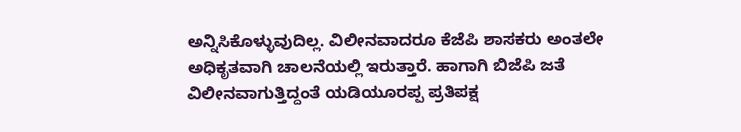ಅನ್ನಿಸಿಕೊಳ್ಳುವುದಿಲ್ಲ. ವಿಲೀನವಾದರೂ ಕೆಜೆಪಿ ಶಾಸಕರು ಅಂತಲೇ ಅಧಿಕೃತವಾಗಿ ಚಾಲನೆಯಲ್ಲಿ ಇರುತ್ತಾರೆ. ಹಾಗಾಗಿ ಬಿಜೆಪಿ ಜತೆ ವಿಲೀನವಾಗುತ್ತಿದ್ದಂತೆ ಯಡಿಯೂರಪ್ಪ ಪ್ರತಿಪಕ್ಷ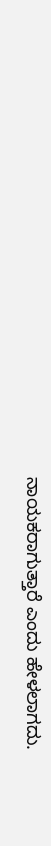ನಾಯಕರಾಗುತ್ತಾರೆ ಎಂದು ಹೇಳಲಾಗದು.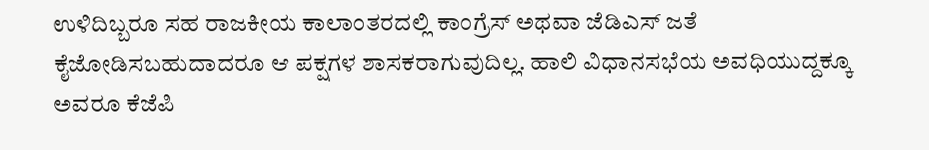ಉಳಿದಿಬ್ಬರೂ ಸಹ ರಾಜಕೀಯ ಕಾಲಾಂತರದಲ್ಲಿ ಕಾಂಗ್ರೆಸ್ ಅಥವಾ ಜೆಡಿಎಸ್ ಜತೆ ಕೈಜೋಡಿಸಬಹುದಾದರೂ ಆ ಪಕ್ಷಗಳ ಶಾಸಕರಾಗುವುದಿಲ್ಲ. ಹಾಲಿ ವಿಧಾನಸಭೆಯ ಅವಧಿಯುದ್ದಕ್ಕೂ ಅವರೂ ಕೆಜೆಪಿ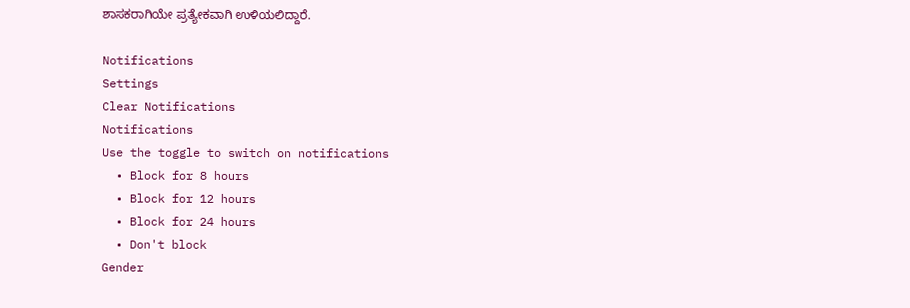ಶಾಸಕರಾಗಿಯೇ ಪ್ರತ್ಯೇಕವಾಗಿ ಉಳಿಯಲಿದ್ದಾರೆ.

Notifications
Settings
Clear Notifications
Notifications
Use the toggle to switch on notifications
  • Block for 8 hours
  • Block for 12 hours
  • Block for 24 hours
  • Don't block
Gender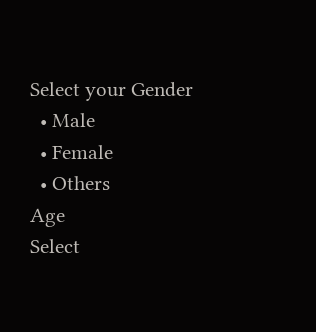Select your Gender
  • Male
  • Female
  • Others
Age
Select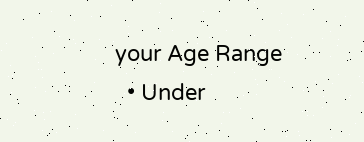your Age Range
  • Under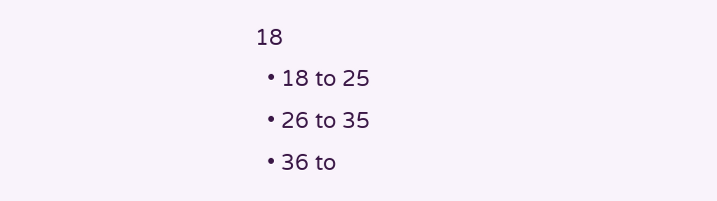18
  • 18 to 25
  • 26 to 35
  • 36 to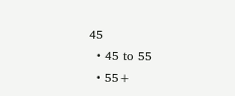45
  • 45 to 55
  • 55+